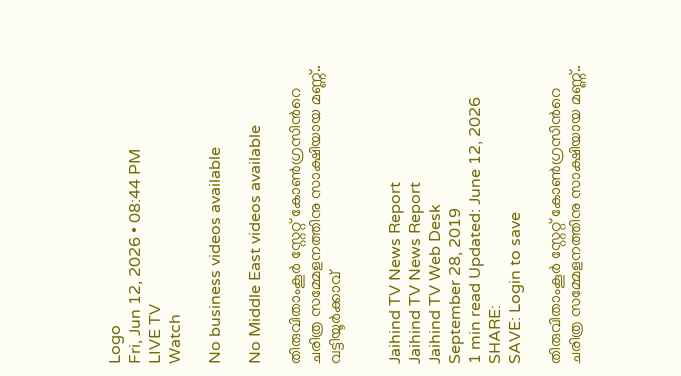Logo
Fri, Jun 12, 2026 • 08:44 PM
LIVE TV
Watch

No business videos available

No Middle East videos available

തിരുവിതാംകൂർ സ്റ്റേറ്റ് കോൺഗ്രസിന്‍റെ ചരിത്ര സമ്മേളനത്തിനു സാക്ഷിയായ മണ്ണ്.. വട്ടിയൂര്‍ക്കാവ്


Jaihind TV News Report
Jaihind TV News Report
Jaihind TV Web Desk
September 28, 2019
1 min read Updated: June 12, 2026
SHARE:
SAVE: Login to save

തിരുവിതാംകൂർ സ്റ്റേറ്റ് കോൺഗ്രസിന്‍റെ ചരിത്ര സമ്മേളനത്തിനു സാക്ഷിയായ മണ്ണ്..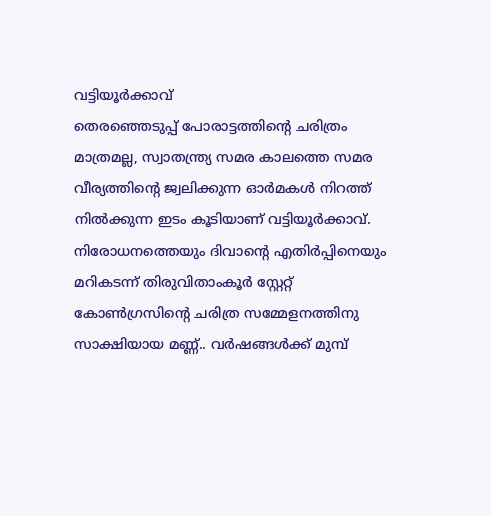വട്ടിയൂര്‍ക്കാവ്
തെരഞ്ഞെടുപ്പ് പോരാട്ടത്തിന്‍റെ ചരിത്രം മാത്രമല്ല, സ്വാതന്ത്ര്യ സമര കാലത്തെ സമര വീര്യത്തിന്‍റെ ജ്വലിക്കുന്ന ഓർമകൾ നിറത്ത് നിൽക്കുന്ന ഇടം കൂടിയാണ് വട്ടിയൂർക്കാവ്. നിരോധനത്തെയും ദിവാന്‍റെ എതിർപ്പിനെയും മറികടന്ന് തിരുവിതാംകൂർ സ്റ്റേറ്റ് കോൺഗ്രസിന്‍റെ ചരിത്ര സമ്മേളനത്തിനു സാക്ഷിയായ മണ്ണ്.. വർഷങ്ങൾക്ക് മുമ്പ്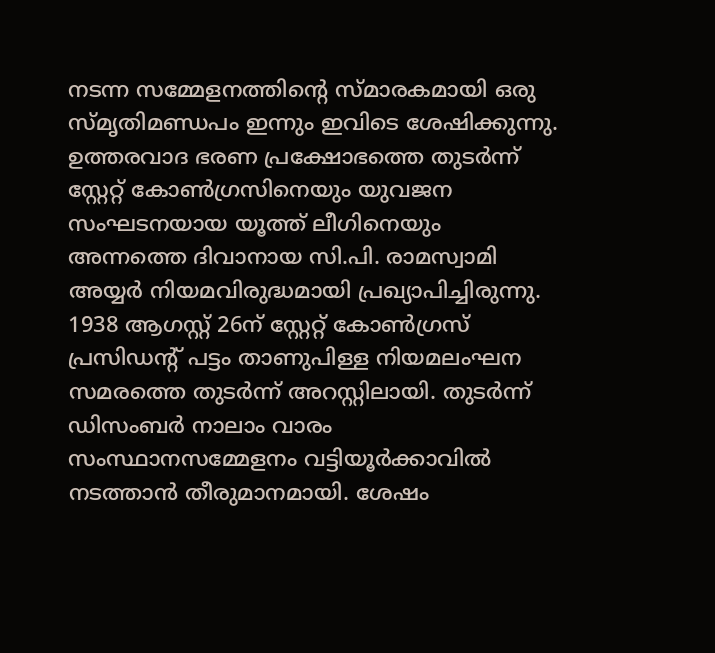നടന്ന സമ്മേളനത്തിന്‍റെ സ്മാരകമായി ഒരു സ്മൃതിമണ്ഡപം ഇന്നും ഇവിടെ ശേഷിക്കുന്നു. ഉത്തരവാദ ഭരണ പ്രക്ഷോഭത്തെ തുടർന്ന് സ്റ്റേറ്റ് കോൺഗ്രസിനെയും യുവജന സംഘടനയായ യൂത്ത് ലീഗിനെയും അന്നത്തെ ദിവാനായ സി.പി. രാമസ്വാമി അയ്യർ നിയമവിരുദ്ധമായി പ്രഖ്യാപിച്ചിരുന്നു. 1938 ആഗസ്റ്റ് 26ന് സ്റ്റേറ്റ് കോൺഗ്രസ് പ്രസിഡന്‍റ് പട്ടം താണുപിള്ള നിയമലംഘന സമരത്തെ തുടർന്ന് അറസ്റ്റിലായി. തുടർന്ന് ഡിസംബർ നാലാം വാരം സംസ്ഥാനസമ്മേളനം വട്ടിയൂർക്കാവിൽ നടത്താൻ തീരുമാനമായി. ശേഷം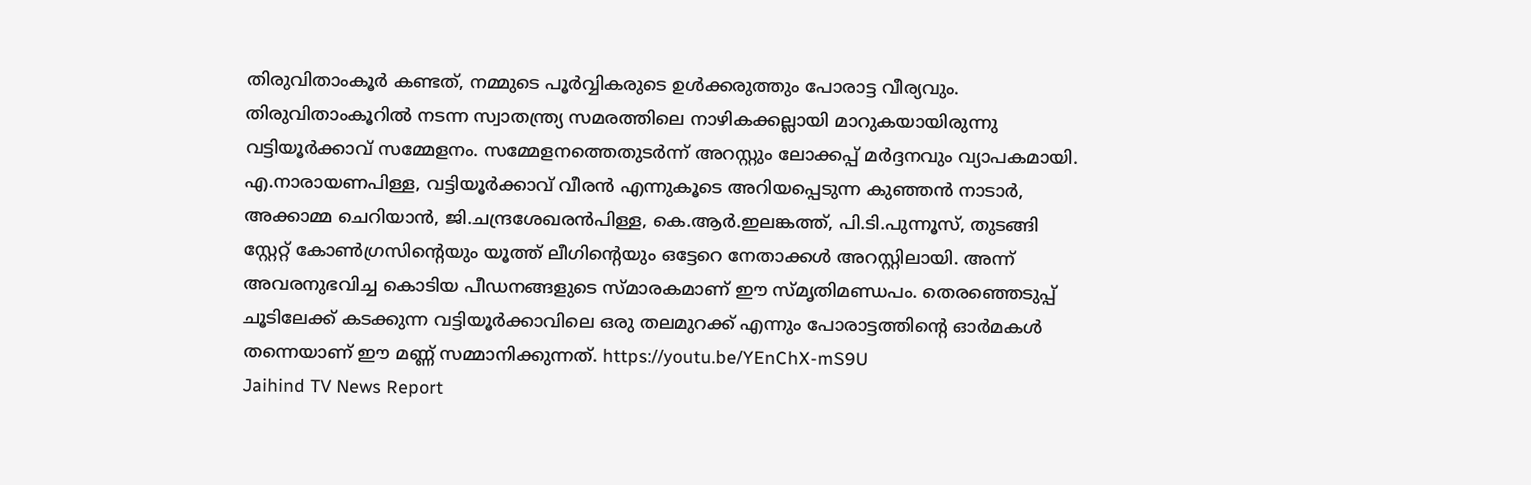തിരുവിതാംകൂർ കണ്ടത്, നമ്മുടെ പൂർവ്വികരുടെ ഉൾക്കരുത്തും പോരാട്ട വീര്യവും. തിരുവിതാംകൂറിൽ നടന്ന സ്വാതന്ത്ര്യ സമരത്തിലെ നാഴികക്കല്ലായി മാറുകയായിരുന്നു വട്ടിയൂർക്കാവ് സമ്മേളനം. സമ്മേളനത്തെതുടർന്ന് അറസ്റ്റും ലോക്കപ്പ് മർദ്ദനവും വ്യാപകമായി. എ.നാരായണപിള്ള, വട്ടിയൂർക്കാവ് വീരൻ എന്നുകൂടെ അറിയപ്പെടുന്ന കുഞ്ഞൻ നാടാർ, അക്കാമ്മ ചെറിയാൻ, ജി.ചന്ദ്രശേഖരൻപിള്ള, കെ.ആർ.ഇലങ്കത്ത്, പി.ടി.പുന്നൂസ്, തുടങ്ങി സ്റ്റേറ്റ് കോൺഗ്രസിന്‍റെയും യൂത്ത് ലീഗിന്‍റെയും ഒട്ടേറെ നേതാക്കൾ അറസ്റ്റിലായി. അന്ന് അവരനുഭവിച്ച കൊടിയ പീഡനങ്ങളുടെ സ്മാരകമാണ് ഈ സ്മൃതിമണ്ഡപം. തെരഞ്ഞെടുപ്പ് ചൂടിലേക്ക് കടക്കുന്ന വട്ടിയൂർക്കാവിലെ ഒരു തലമുറക്ക് എന്നും പോരാട്ടത്തിന്‍റെ ഓർമകൾ തന്നെയാണ് ഈ മണ്ണ് സമ്മാനിക്കുന്നത്. https://youtu.be/YEnChX-mS9U
Jaihind TV News Report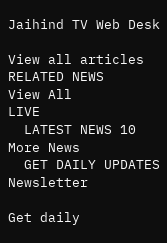Jaihind TV Web Desk

View all articles
RELATED NEWS
View All
LIVE
  LATEST NEWS 10
More News
  GET DAILY UPDATES
Newsletter

Get daily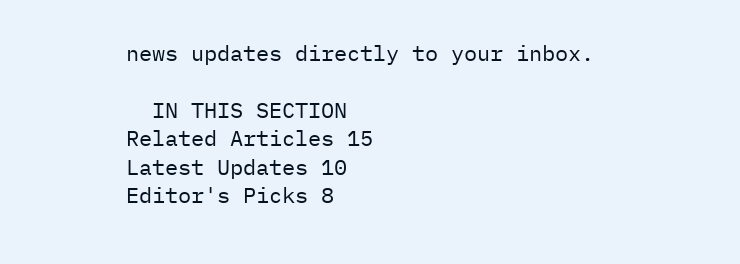news updates directly to your inbox.

  IN THIS SECTION
Related Articles 15
Latest Updates 10
Editor's Picks 8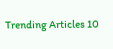Trending Articles 10